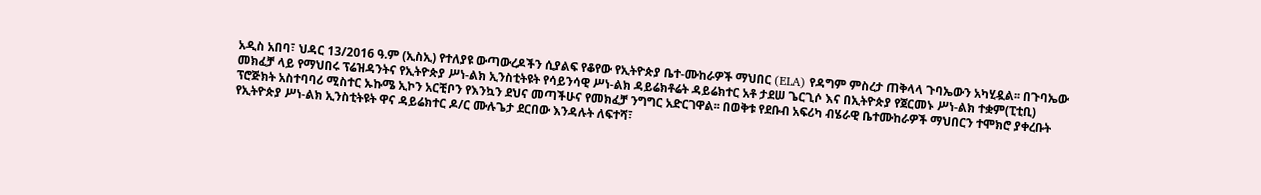አዲስ አበባ፣ ህዳር 13/2016 ዓ.ም (ኢስኢ) የተለያዩ ውጣውረዶችን ሲያልፍ የቆየው የኢትዮጵያ ቤተ-ሙከራዎች ማህበር (ELA) የዳግም ምስረታ ጠቅላላ ጉባኤውን አካሂዷል፡፡ በጉባኤው መክፈቻ ላይ የማህበሩ ፕሬዝዳንትና የኢትዮጵያ ሥነ-ልክ ኢንስቲትዩት የሳይንሳዊ ሥነ-ልክ ዳይሬክቶሬት ዳይሬክተር አቶ ታደሠ ጌርጊሶ እና በኢትዮጵያ የጀርመኑ ሥነ-ልክ ተቋም(ፒቲቢ) ፕሮጅክት አስተባባሪ ሚስተር ኡኩሜ ኢኮን አርቺቦን የእንኳን ደህና መጣችሁና የመክፈቻ ንግግር አድርገዋል፡፡ በወቅቱ የደቡብ አፍሪካ ብሄራዊ ቤተሙከራዎች ማህበርን ተሞክሮ ያቀረቡት የኢትዮጵያ ሥነ-ልክ ኢንስቲትዩት ዋና ዳይሬክተር ዶ/ር ሙሉጌታ ደርበው እንዳሉት ለፍተሻ፣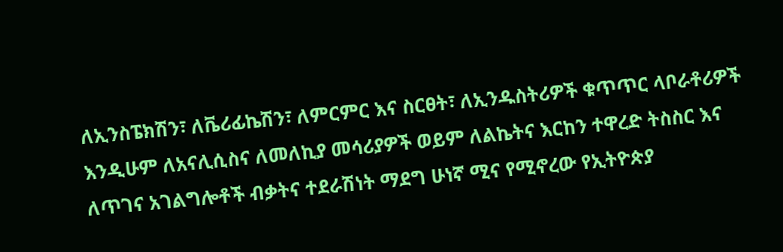ለኢንስፔክሽን፣ ለቬሪፊኬሽን፣ ለምርምር እና ስርፀት፣ ለኢንዱስትሪዎች ቁጥጥር ላቦራቶሪዎች እንዲሁም ለአናሊሲስና ለመለኪያ መሳሪያዎች ወይም ለልኬትና እርከን ተዋረድ ትስስር እና ለጥገና አገልግሎቶች ብቃትና ተደራሽነት ማደግ ሁነኛ ሚና የሚኖረው የኢትዮጵያ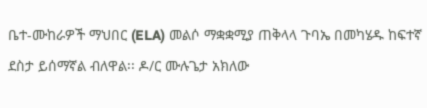ቤተ-ሙከራዎች ማህበር (ELA) መልሶ ማቋቋሚያ ጠቅላላ ጉባኤ በመካሄዱ ከፍተኛ ደስታ ይሰማኛል ብለዋል፡፡ ዶ/ር ሙሉጌታ አክለው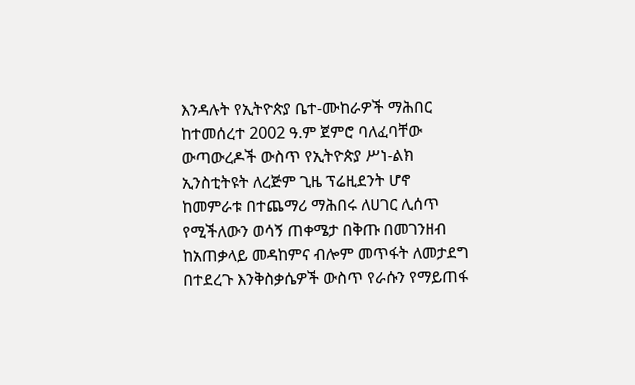እንዳሉት የኢትዮጵያ ቤተ-ሙከራዎች ማሕበር ከተመሰረተ 2002 ዓ.ም ጀምሮ ባለፈባቸው ውጣውረዶች ውስጥ የኢትዮጵያ ሥነ-ልክ ኢንስቲትዩት ለረጅም ጊዜ ፕሬዚደንት ሆኖ ከመምራቱ በተጨማሪ ማሕበሩ ለሀገር ሊሰጥ የሚችለውን ወሳኝ ጠቀሜታ በቅጡ በመገንዘብ ከአጠቃላይ መዳከምና ብሎም መጥፋት ለመታደግ በተደረጉ እንቅስቃሴዎች ውስጥ የራሱን የማይጠፋ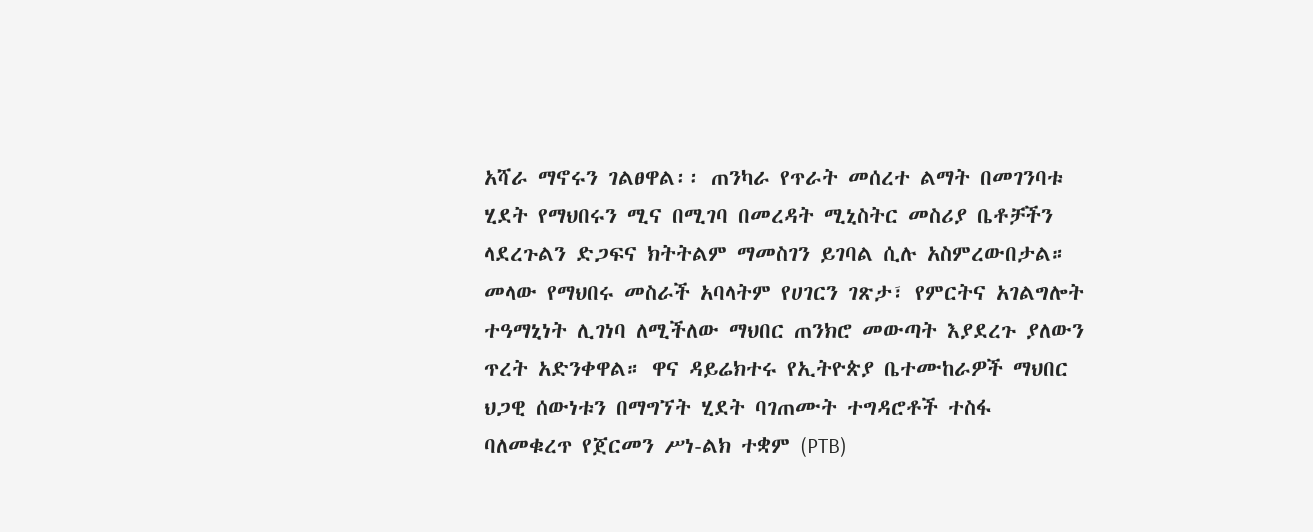አሻራ ማኖሩን ገልፀዋል፡፡ ጠንካራ የጥራት መሰረተ ልማት በመገንባቱ ሂደት የማህበሩን ሚና በሚገባ በመረዳት ሚኒስትር መስሪያ ቤቶቻችን ላደረጉልን ድጋፍና ክትትልም ማመስገን ይገባል ሲሉ አስምረውበታል። መላው የማህበሩ መስራች አባላትም የሀገርን ገጽታ፣ የምርትና አገልግሎት ተዓማኒነት ሊገነባ ለሚችለው ማህበር ጠንክሮ መውጣት እያደረጉ ያለውን ጥረት አድንቀዋል። ዋና ዳይሬክተሩ የኢትዮጵያ ቤተሙከራዎች ማህበር ህጋዊ ሰውነቱን በማግኘት ሂደት ባገጠሙት ተግዳሮቶች ተስፋ ባለመቁረጥ የጀርመን ሥነ-ልክ ተቋም (PTB)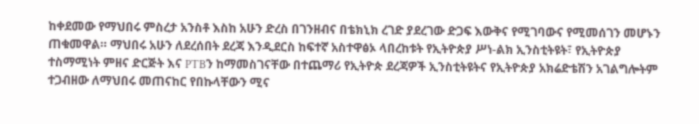ከቀደመው የማህበሩ ምስረታ አንስቶ እስከ አሁን ድረስ በገንዘብና በቴክኒክ ረገድ ያደረገው ድጋፍ እውቅና የሚገባውና የሚመሰገን መሆኑን ጠቁመዋል። ማህበሩ አሁን ለደረሰበት ደረጃ እንዲደርስ ከፍተኛ አስተዋፅኦ ላበረከቱት የኢትዮጵያ ሥነ-ልክ ኢንስቲትዩት፣ የኢትዮጵያ ተስማሚነት ምዘና ድርጅት እና PTBን ከማመስገናቸው በተጨማሪ የኢትዮጵ ደረጃዎች ኢንስቲትዩትና የኢትዮጵያ አክሬድቴሽን አገልግሎትም ተጋብዘው ለማህበሩ መጠናከር የበኩላቸውን ሚና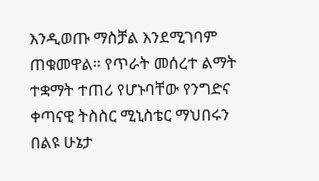እንዲወጡ ማስቻል እንደሚገባም ጠቁመዋል። የጥራት መሰረተ ልማት ተቋማት ተጠሪ የሆኑባቸው የንግድና ቀጣናዊ ትስስር ሚኒስቴር ማህበሩን በልዩ ሁኔታ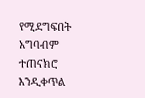የሚደግፍበት አግባብም ተጠናክሮ እንዲቀጥል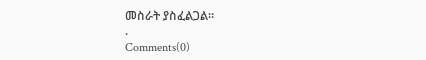መስራት ያስፈልጋል።
.
Comments(0)